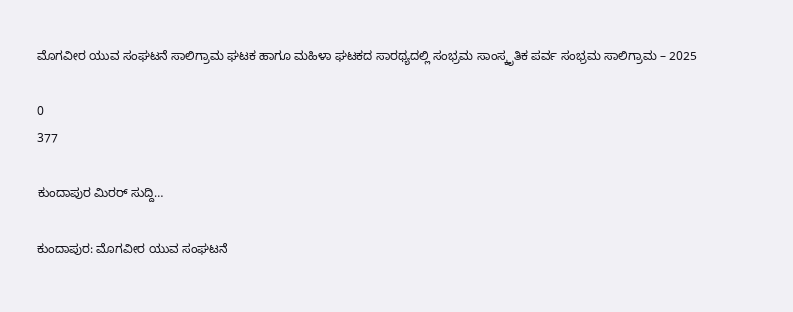ಮೊಗವೀರ ಯುವ ಸಂಘಟನೆ ಸಾಲಿಗ್ರಾಮ ಘಟಕ ಹಾಗೂ ಮಹಿಳಾ ಘಟಕದ ಸಾರಥ್ಯದಲ್ಲಿ ಸಂಭ್ರಮ ಸಾಂಸ್ಕೃತಿಕ ಪರ್ವ ಸಂಭ್ರಮ ಸಾಲಿಗ್ರಾಮ – 2025

0
377

ಕುಂದಾಪುರ ಮಿರರ್ ಸುದ್ದಿ…

ಕುಂದಾಪುರ: ಮೊಗವೀರ ಯುವ ಸಂಘಟನೆ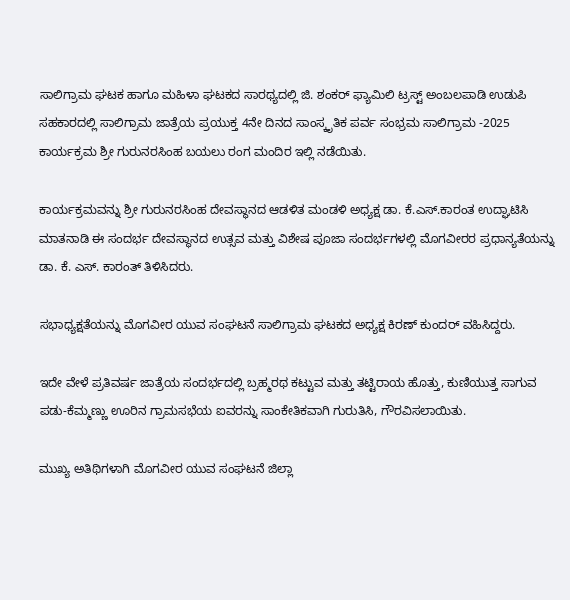ಸಾಲಿಗ್ರಾಮ ಘಟಕ ಹಾಗೂ ಮಹಿಳಾ ಘಟಕದ ಸಾರಥ್ಯದಲ್ಲಿ ಜಿ. ಶಂಕರ್ ಫ್ಯಾಮಿಲಿ ಟ್ರಸ್ಟ್ ಅಂಬಲಪಾಡಿ ಉಡುಪಿ ಸಹಕಾರದಲ್ಲಿ ಸಾಲಿಗ್ರಾಮ ಜಾತ್ರೆಯ ಪ್ರಯುಕ್ತ 4ನೇ ದಿನದ ಸಾಂಸ್ಕೃತಿಕ ಪರ್ವ ಸಂಭ್ರಮ ಸಾಲಿಗ್ರಾಮ -2025 ಕಾರ್ಯಕ್ರಮ ಶ್ರೀ ಗುರುನರಸಿಂಹ ಬಯಲು ರಂಗ ಮಂದಿರ ಇಲ್ಲಿ ನಡೆಯಿತು.

ಕಾರ್ಯಕ್ರಮವನ್ನು ಶ್ರೀ ಗುರುನರಸಿಂಹ ದೇವಸ್ಥಾನದ ಆಡಳಿತ ಮಂಡಳಿ ಅಧ್ಯಕ್ಷ ಡಾ. ಕೆ.ಎಸ್.ಕಾರಂತ ಉದ್ಘಾಟಿಸಿ ಮಾತನಾಡಿ ಈ ಸಂದರ್ಭ ದೇವಸ್ಥಾನದ ಉತ್ಸವ ಮತ್ತು ವಿಶೇಷ ಪೂಜಾ ಸಂದರ್ಭಗಳಲ್ಲಿ ಮೊಗವೀರರ ಪ್ರಧಾನ್ಯತೆಯನ್ನು ಡಾ. ಕೆ. ಎಸ್. ಕಾರಂತ್ ತಿಳಿಸಿದರು.

ಸಭಾಧ್ಯಕ್ಷತೆಯನ್ನು ಮೊಗವೀರ ಯುವ ಸಂಘಟನೆ ಸಾಲಿಗ್ರಾಮ ಘಟಕದ ಅಧ್ಯಕ್ಷ ಕಿರಣ್ ಕುಂದರ್ ವಹಿಸಿದ್ದರು.

ಇದೇ ವೇಳೆ ಪ್ರತಿವರ್ಷ ಜಾತ್ರೆಯ ಸಂದರ್ಭದಲ್ಲಿ ಬ್ರಹ್ಮರಥ ಕಟ್ಟುವ ಮತ್ತು ತಟ್ಟಿರಾಯ ಹೊತ್ತು, ಕುಣಿಯುತ್ತ ಸಾಗುವ ಪಡು-ಕೆಮ್ಮಣ್ಣು ಊರಿನ ಗ್ರಾಮಸಭೆಯ ಐವರನ್ನು ಸಾಂಕೇತಿಕವಾಗಿ ಗುರುತಿಸಿ, ಗೌರವಿಸಲಾಯಿತು.

ಮುಖ್ಯ ಅತಿಥಿಗಳಾಗಿ ಮೊಗವೀರ ಯುವ ಸಂಘಟನೆ ಜಿಲ್ಲಾ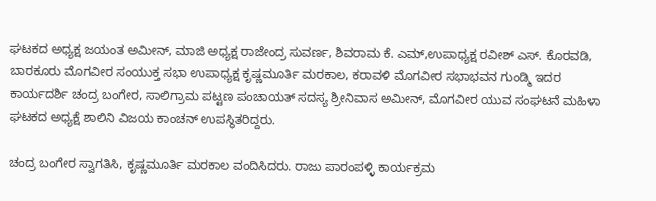ಘಟಕದ ಅಧ್ಯಕ್ಷ ಜಯಂತ ಅಮೀನ್, ಮಾಜಿ ಅಧ್ಯಕ್ಷ ರಾಜೇಂದ್ರ ಸುವರ್ಣ, ಶಿವರಾಮ ಕೆ. ಎಮ್,ಉಪಾಧ್ಯಕ್ಷ ರವೀಶ್ ಎಸ್. ಕೊರವಡಿ, ಬಾರಕೂರು ಮೊಗವೀರ ಸಂಯುಕ್ತ ಸಭಾ ಉಪಾಧ್ಯಕ್ಷ ಕೃಷ್ಣಮೂರ್ತಿ ಮರಕಾಲ, ಕರಾವಳಿ ಮೊಗವೀರ ಸಭಾಭವನ ಗುಂಡ್ಮಿ ಇದರ ಕಾರ್ಯದರ್ಶಿ ಚಂದ್ರ ಬಂಗೇರ, ಸಾಲಿಗ್ರಾಮ ಪಟ್ಟಣ ಪಂಚಾಯತ್ ಸದಸ್ಯ ಶ್ರೀನಿವಾಸ ಅಮೀನ್, ಮೊಗವೀರ ಯುವ ಸಂಘಟನೆ ಮಹಿಳಾ ಘಟಕದ ಅಧ್ಯಕ್ಷೆ ಶಾಲಿನಿ ವಿಜಯ ಕಾಂಚನ್ ಉಪಸ್ಥಿತರಿದ್ದರು.

ಚಂದ್ರ ಬಂಗೇರ ಸ್ವಾಗತಿಸಿ, ಕೃಷ್ಣಮೂರ್ತಿ ಮರಕಾಲ ವಂದಿಸಿದರು. ರಾಜು ಪಾರಂಪಳ್ಳಿ ಕಾರ್ಯಕ್ರಮ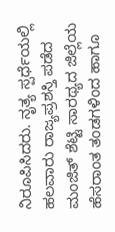ನಿರೂಪಿಸಿದರು. ನೃತ್ಯ ಸ್ಪರ್ಧೆಯಲ್ಲಿ ಹಲವಾರು ರಾಜ್ಯಪ್ರಶಸ್ತಿ ಪಡೆದ ಮಂಜಿತ್ ಶೆಟ್ಟಿ ಸಾರಥ್ಯದ ಜಿಲ್ಲೆಯ ಹೆಸರಾಂತ ತಂಡಗಳಿಂದ ಹಾಗೂ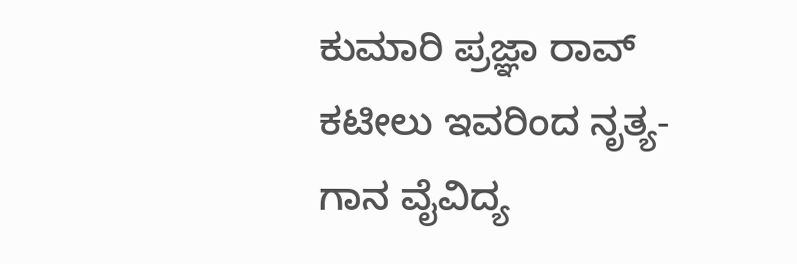ಕುಮಾರಿ ಪ್ರಜ್ಞಾ ರಾವ್ ಕಟೀಲು ಇವರಿಂದ ನೃತ್ಯ-ಗಾನ ವೈವಿದ್ಯ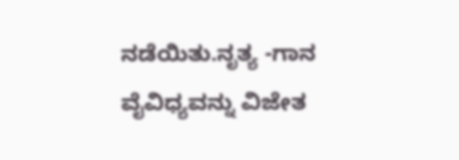ನಡೆಯಿತು.ನೃತ್ಯ -ಗಾನ ವೈವಿಧ್ಯವನ್ನು ವಿಜೇತ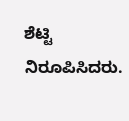ಶೆಟ್ಟಿ ನಿರೂಪಿಸಿದರು.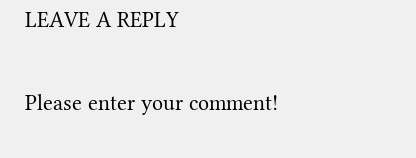LEAVE A REPLY

Please enter your comment!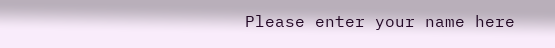Please enter your name here